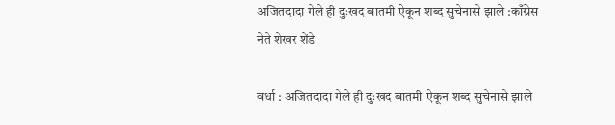अजितदादा गेले ही दुःखद बातमी ऐकून शब्द सुचेनासे झाले :काँग्रेस नेते शेखर शेंडे

वर्धा : अजितदादा गेले ही दुःखद बातमी ऐकून शब्द सुचेनासे झाले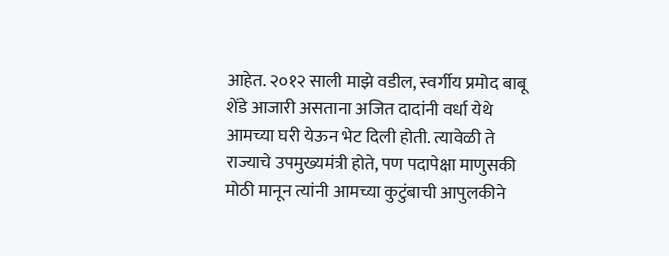आहेत. २०१२ साली माझे वडील, स्वर्गीय प्रमोद बाबू शेंडे आजारी असताना अजित दादांनी वर्धा येथे आमच्या घरी येऊन भेट दिली होती. त्यावेळी ते राज्याचे उपमुख्यमंत्री होते, पण पदापेक्षा माणुसकी मोठी मानून त्यांनी आमच्या कुटुंबाची आपुलकीने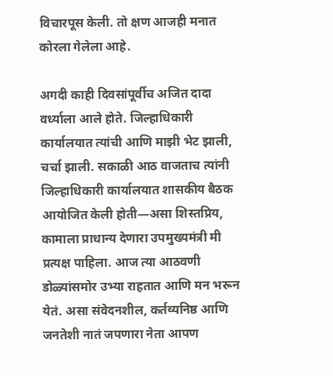विचारपूस केली. तो क्षण आजही मनात कोरला गेलेला आहे.

अगदी काही दिवसांपूर्वीच अजित दादा वर्ध्याला आले होते. जिल्हाधिकारी कार्यालयात त्यांची आणि माझी भेट झाली, चर्चा झाली. सकाळी आठ वाजताच त्यांनी जिल्हाधिकारी कार्यालयात शासकीय बैठक आयोजित केली होती—असा शिस्तप्रिय, कामाला प्राधान्य देणारा उपमुख्यमंत्री मी प्रत्यक्ष पाहिला. आज त्या आठवणी डोळ्यांसमोर उभ्या राहतात आणि मन भरून येतं. असा संवेदनशील, कर्तव्यनिष्ठ आणि जनतेशी नातं जपणारा नेता आपण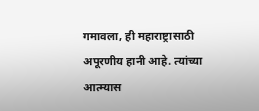गमावला, ही महाराष्ट्रासाठी अपूरणीय हानी आहे. त्यांच्या आत्म्यास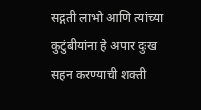सद्गती लाभो आणि त्यांच्या कुटुंबीयांना हे अपार दुःख सहन करण्याची शक्ती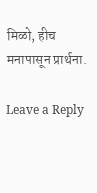मिळो, हीच मनापासून प्रार्थना.

Leave a Reply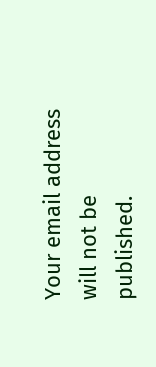Your email address will not be published.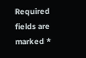Required fields are marked *